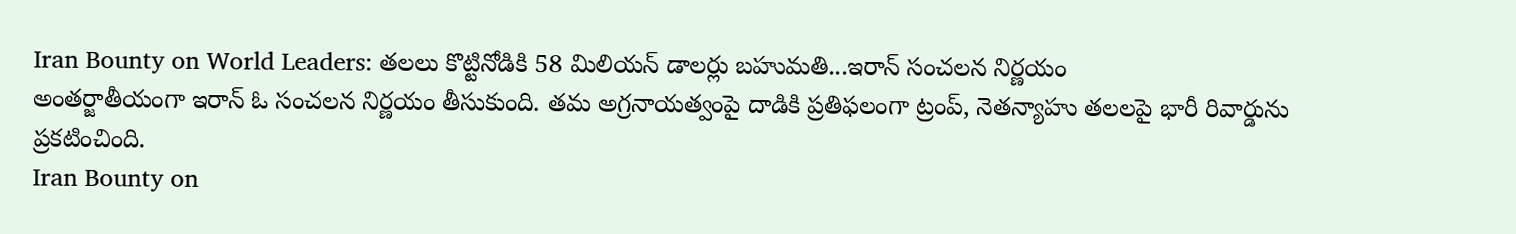Iran Bounty on World Leaders: తలలు కొట్టినోడికి 58 మిలియన్ డాలర్లు బహుమతి...ఇరాన్ సంచలన నిర్ణయం
అంతర్జాతీయంగా ఇరాన్ ఓ సంచలన నిర్ణయం తీసుకుంది. తమ అగ్రనాయత్వంపై దాడికి ప్రతిఫలంగా ట్రంప్, నెతన్యాహు తలలపై భారీ రివార్డును ప్రకటించింది.
Iran Bounty on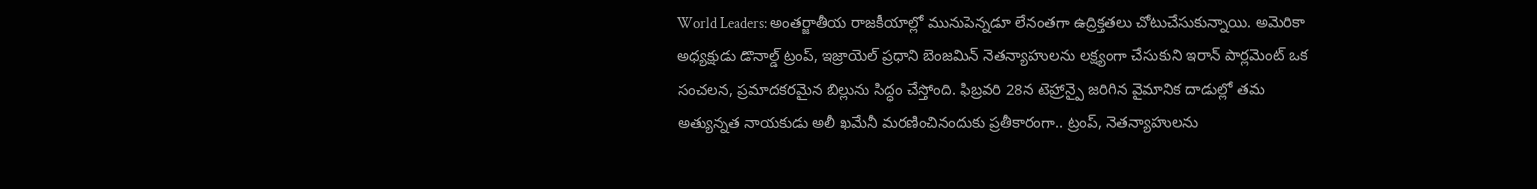World Leaders: అంతర్జాతీయ రాజకీయాల్లో మునుపెన్నడూ లేనంతగా ఉద్రిక్తతలు చోటుచేసుకున్నాయి. అమెరికా అధ్యక్షుడు డొనాల్డ్ ట్రంప్, ఇజ్రాయెల్ ప్రధాని బెంజమిన్ నెతన్యాహులను లక్ష్యంగా చేసుకుని ఇరాన్ పార్లమెంట్ ఒక సంచలన, ప్రమాదకరమైన బిల్లును సిద్ధం చేస్తోంది. ఫిబ్రవరి 28న టెహ్రాన్పై జరిగిన వైమానిక దాడుల్లో తమ అత్యున్నత నాయకుడు అలీ ఖమేనీ మరణించినందుకు ప్రతీకారంగా.. ట్రంప్, నెతన్యాహులను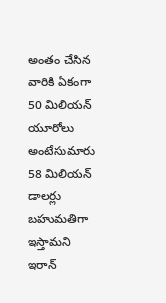అంతం చేసిన వారికి ఏకంగా 50 మిలియన్ యూరోలు అంటేసుమారు 58 మిలియన్ డాలర్లు బహుమతిగా ఇస్తామని ఇరాన్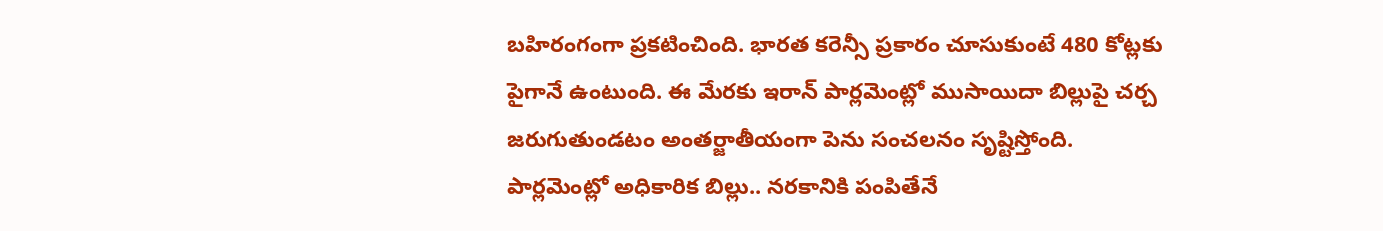బహిరంగంగా ప్రకటించింది. భారత కరెన్సీ ప్రకారం చూసుకుంటే 480 కోట్లకు పైగానే ఉంటుంది. ఈ మేరకు ఇరాన్ పార్లమెంట్లో ముసాయిదా బిల్లుపై చర్చ జరుగుతుండటం అంతర్జాతీయంగా పెను సంచలనం సృష్టిస్తోంది.
పార్లమెంట్లో అధికారిక బిల్లు.. నరకానికి పంపితేనే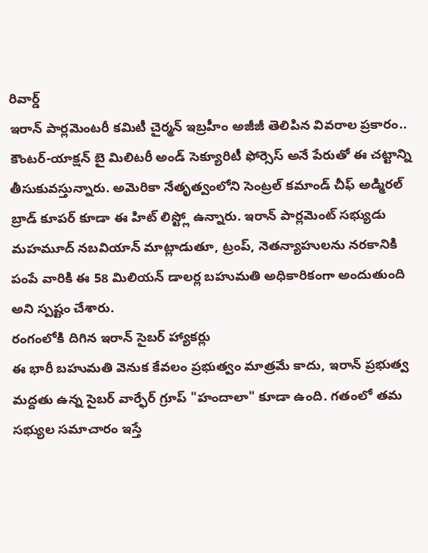రివార్డ్
ఇరాన్ పార్లమెంటరీ కమిటీ చైర్మన్ ఇబ్రహీం అజీజీ తెలిపిన వివరాల ప్రకారం.. కౌంటర్-యాక్షన్ బై మిలిటరీ అండ్ సెక్యూరిటీ ఫోర్సెస్ అనే పేరుతో ఈ చట్టాన్ని తీసుకువస్తున్నారు. అమెరికా నేతృత్వంలోని సెంట్రల్ కమాండ్ చీఫ్ అడ్మిరల్ బ్రాడ్ కూపర్ కూడా ఈ హిట్ లిస్ట్లో ఉన్నారు. ఇరాన్ పార్లమెంట్ సభ్యుడు మహమూద్ నబవియాన్ మాట్లాడుతూ, ట్రంప్, నెతన్యాహులను నరకానికి పంపే వారికి ఈ 58 మిలియన్ డాలర్ల బహుమతి అధికారికంగా అందుతుంది అని స్పష్టం చేశారు.
రంగంలోకి దిగిన ఇరాన్ సైబర్ హ్యాకర్లు
ఈ భారీ బహుమతి వెనుక కేవలం ప్రభుత్వం మాత్రమే కాదు, ఇరాన్ ప్రభుత్వ మద్దతు ఉన్న సైబర్ వార్ఫేర్ గ్రూప్ "హందాలా" కూడా ఉంది. గతంలో తమ సభ్యుల సమాచారం ఇస్తే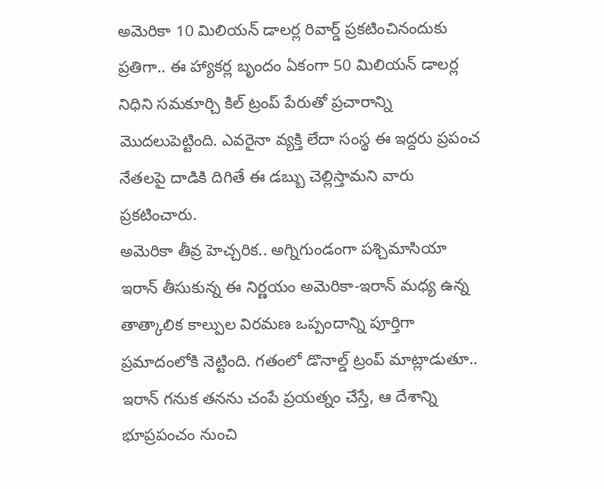అమెరికా 10 మిలియన్ డాలర్ల రివార్డ్ ప్రకటించినందుకు ప్రతిగా.. ఈ హ్యాకర్ల బృందం ఏకంగా 50 మిలియన్ డాలర్ల నిధిని సమకూర్చి కిల్ ట్రంప్ పేరుతో ప్రచారాన్ని మొదలుపెట్టింది. ఎవరైనా వ్యక్తి లేదా సంస్థ ఈ ఇద్దరు ప్రపంచ నేతలపై దాడికి దిగితే ఈ డబ్బు చెల్లిస్తామని వారు ప్రకటించారు.
అమెరికా తీవ్ర హెచ్చరిక.. అగ్నిగుండంగా పశ్చిమాసియా
ఇరాన్ తీసుకున్న ఈ నిర్ణయం అమెరికా-ఇరాన్ మధ్య ఉన్న తాత్కాలిక కాల్పుల విరమణ ఒప్పందాన్ని పూర్తిగా ప్రమాదంలోకి నెట్టింది. గతంలో డొనాల్డ్ ట్రంప్ మాట్లాడుతూ.. ఇరాన్ గనుక తనను చంపే ప్రయత్నం చేస్తే, ఆ దేశాన్ని భూప్రపంచం నుంచి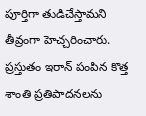పూర్తిగా తుడిచేస్తామని తీవ్రంగా హెచ్చరించారు. ప్రస్తుతం ఇరాన్ పంపిన కొత్త శాంతి ప్రతిపాదనలను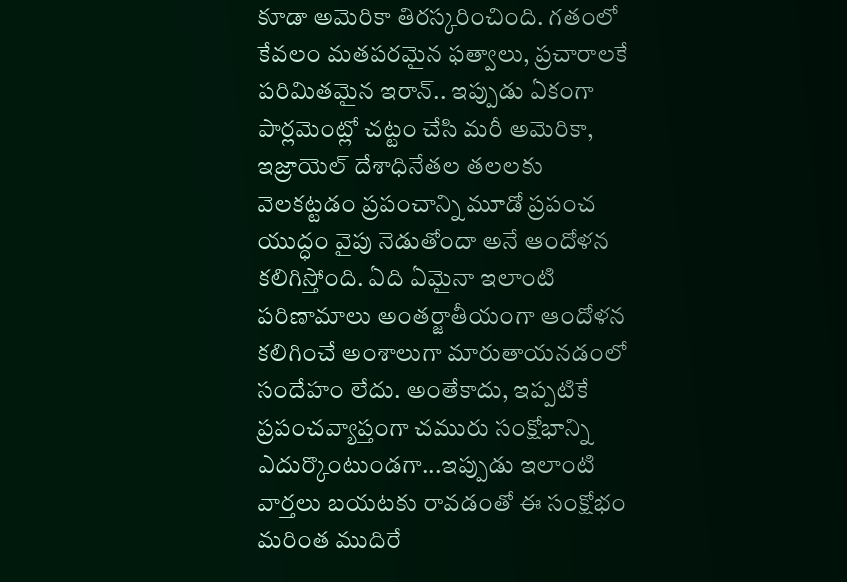కూడా అమెరికా తిరస్కరించింది. గతంలో కేవలం మతపరమైన ఫత్వాలు, ప్రచారాలకే పరిమితమైన ఇరాన్.. ఇప్పుడు ఏకంగా పార్లమెంట్లో చట్టం చేసి మరీ అమెరికా, ఇజ్రాయెల్ దేశాధినేతల తలలకు వెలకట్టడం ప్రపంచాన్ని మూడో ప్రపంచ యుద్ధం వైపు నెడుతోందా అనే ఆందోళన కలిగిస్తోంది. ఏది ఏమైనా ఇలాంటి పరిణామాలు అంతర్జాతీయంగా ఆందోళన కలిగించే అంశాలుగా మారుతాయనడంలో సందేహం లేదు. అంతేకాదు, ఇప్పటికే ప్రపంచవ్యాప్తంగా చమురు సంక్షోభాన్ని ఎదుర్కొంటుండగా...ఇప్పుడు ఇలాంటి వార్తలు బయటకు రావడంతో ఈ సంక్షోభం మరింత ముదిరే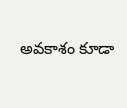అవకాశం కూడా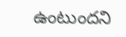ఉంటుందని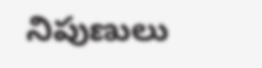నిపుణులు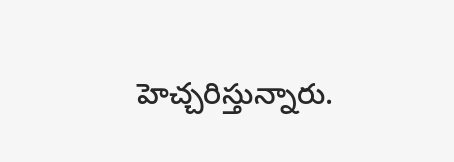హెచ్చరిస్తున్నారు.